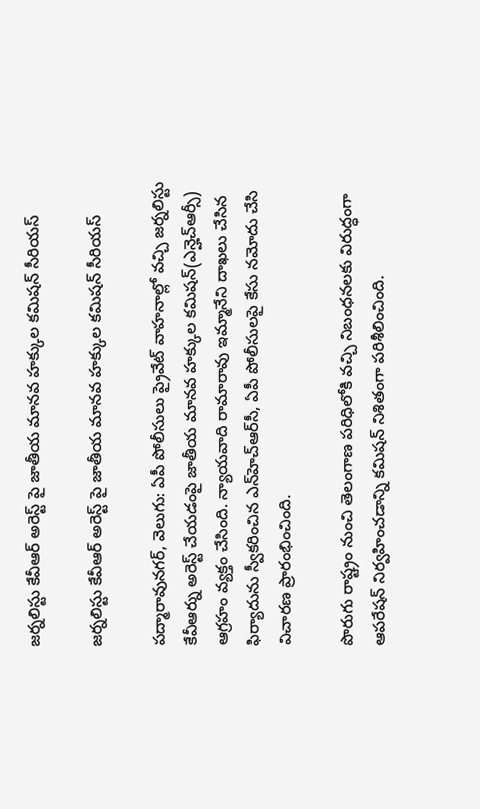జర్నలిస్టు కేవీఆర్ అరెస్ట్ పై జాతీయ మానవ హక్కుల కమిషన్ సీరియస్

జర్నలిస్టు కేవీఆర్ అరెస్ట్ పై జాతీయ మానవ హక్కుల కమిషన్ సీరియస్

పద్మారావునగర్‌‌, వెలుగు: ఏపీ పోలీసులు ప్రైవేట్ వాహనాల్లో వచ్చి జర్నలిస్టు కేవీఆర్ను అరెస్ట్ చేయడంపై జాతీయ మానవ హక్కుల కమిషన్(ఎన్హెచ్ఆర్సీ) ఆగ్రహం వ్యక్తం చేసింది. న్యాయవాది రామారావు ఇమ్మానేని దాఖలు చేసిన ఫిర్యాదును స్వీకరించిన ఎన్‌‌హెచ్‌‌ఆర్‌‌సీ, ఏపీ పోలీసులపై కేసు నమోదు చేసి విచారణ ప్రారంభించింది.

పొరుగు రాష్ట్రం నుంచి తెలంగాణ పరిధిలోకి వచ్చి నిబంధనలకు విరుద్ధంగా ఆపరేషన్ నిర్వహించడాన్ని కమిషన్ నిశితంగా పరిశీలించింది.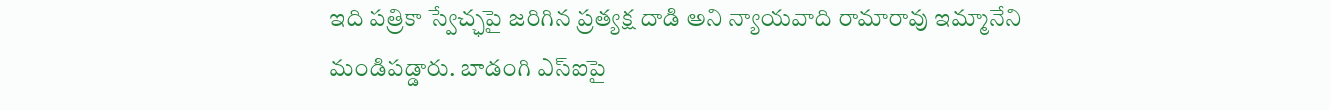ఇది పత్రికా స్వేచ్ఛపై జరిగిన ప్రత్యక్ష దాడి అని న్యాయవాది రామారావు ఇమ్మానేని మండిపడ్డారు. బాడంగి ఎస్ఐపై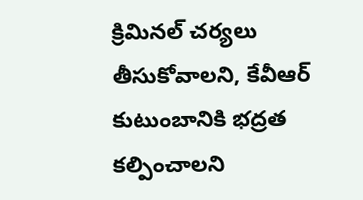క్రిమినల్ చర్యలు తీసుకోవాలని, కేవీఆర్ కుటుంబానికి భద్రత కల్పించాలని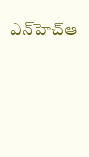ఎన్‌‌హెచ్‌‌ఆ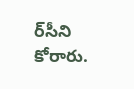ర్‌‌సీని కోరారు.